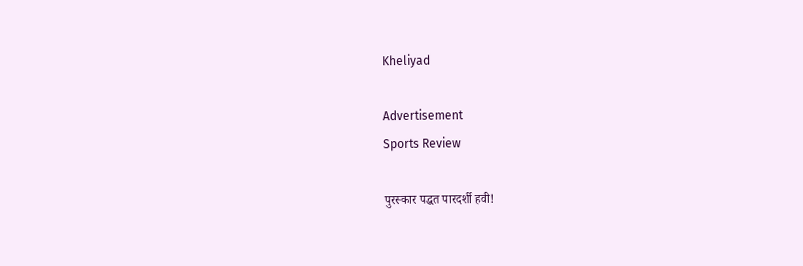Kheliyad

Advertisement
Sports Review

पुरस्कार पद्धत पारदर्शी हवी!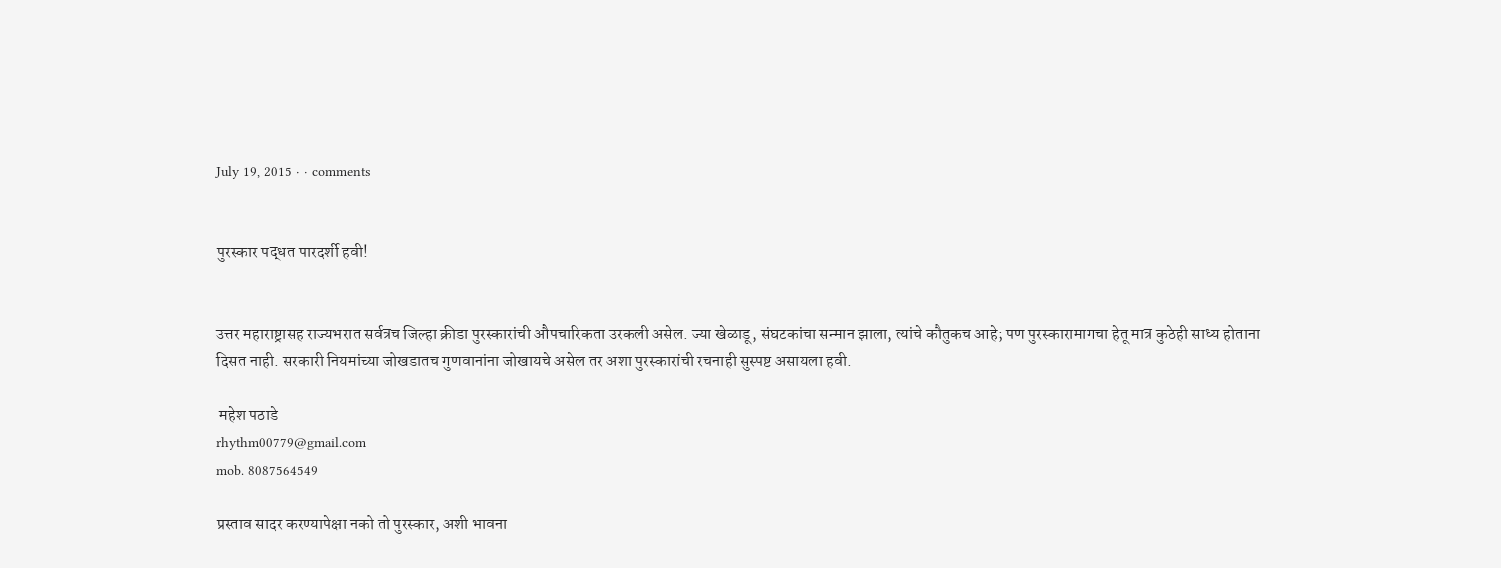July 19, 2015 · · comments


पुरस्कार पद्धत पारदर्शी हवी!


उत्तर महाराष्ट्रासह राज्यभरात सर्वत्रच जिल्हा क्रीडा पुरस्कारांची औपचारिकता उरकली असेल. ज्या खेळाडू, संघटकांचा सन्मान झाला, त्यांचे कौतुकच आहे; पण पुरस्कारामागचा हेतू मात्र कुठेही साध्य होताना दिसत नाही. सरकारी नियमांच्या जोखडातच गुणवानांना जोखायचे असेल तर अशा पुरस्कारांची रचनाही सुस्पष्ट असायला हवी.

 महेश पठाडे
rhythm00779@gmail.com
mob. 8087564549

प्रस्ताव सादर करण्यापेक्षा नको तो पुरस्कार, अशी भावना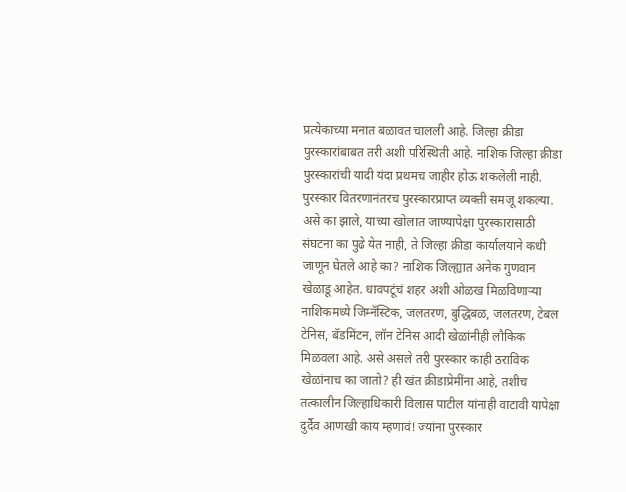प्रत्येकाच्या मनात बळावत चालली आहे. जिल्हा क्रीडा पुरस्कारांबाबत तरी अशी परिस्थिती आहे. नाशिक जिल्हा क्रीडा पुरस्कारांची यादी यंदा प्रथमच जाहीर होऊ शकलेली नाही. पुरस्कार वितरणानंतरच पुरस्कारप्राप्त व्यक्ती समजू शकल्या. असे का झाले, याच्या खोलात जाण्यापेक्षा पुरस्कारासाठी संघटना का पुढे येत नाही, ते जिल्हा क्रीडा कार्यालयाने कधी जाणून घेतले आहे का? नाशिक जिल्ह्यात अनेक गुणवान खेळाडू आहेत. धावपटूंचं शहर अशी ओळख मिळविणाऱ्या नाशिकमध्ये जिम्नॅस्टिक, जलतरण, बुद्धिबळ, जलतरण, टेबल टेनिस, बॅडमिंटन, लॉन टेनिस आदी खेळांनीही लौकिक मिळवला आहे. असे असले तरी पुरस्कार काही ठराविक खेळांनाच का जातो? ही खंत क्रीडाप्रेमींना आहे, तशीच तत्कालीन जिल्हाधिकारी विलास पाटील यांनाही वाटावी यापेक्षा दुर्दैव आणखी काय म्हणावं! ज्यांना पुरस्कार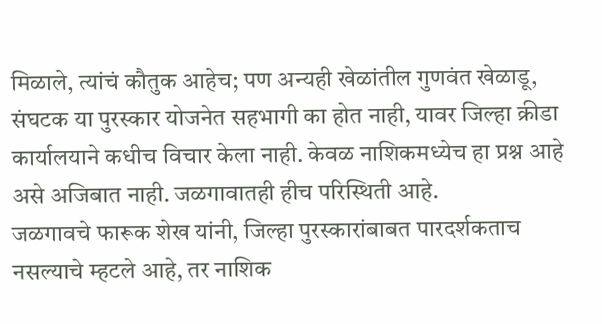मिळाले, त्यांचं कौतुक आहेच; पण अन्यही खेळांतील गुणवंत खेळाडू, संघटक या पुरस्कार योजनेत सहभागी का होत नाही, यावर जिल्हा क्रीडा कार्यालयाने कधीच विचार केला नाही. केवळ नाशिकमध्येच हा प्रश्न आहे असे अजिबात नाही. जळगावातही हीच परिस्थिती आहे.
जळगावचे फारूक शेख यांनी, जिल्हा पुरस्कारांबाबत पारदर्शकताच नसल्याचे म्हटले आहे, तर नाशिक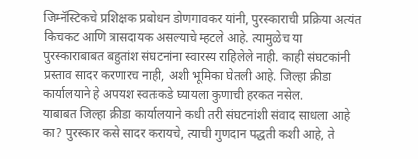जिम्नॅस्टिकचे प्रशिक्षक प्रबोधन डोणगावकर यांनी, पुरस्काराची प्रक्रिया अत्यंत किचकट आणि त्रासदायक असल्याचे म्हटले आहे. त्यामुळेच या पुरस्काराबाबत बहुतांश संघटनांना स्वारस्य राहिलेले नाही. काही संघटकांनी प्रस्ताव सादर करणारच नाही, अशी भूमिका घेतली आहे. जिल्हा क्रीडा कार्यालयाने हे अपयश स्वतःकडे घ्यायला कुणाची हरकत नसेल.
याबाबत जिल्हा क्रीडा कार्यालयाने कधी तरी संघटनांशी संवाद साधला आहे का? पुरस्कार कसे सादर करायचे, त्याची गुणदान पद्धती कशी आहे, ते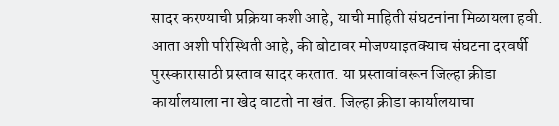सादर करण्याची प्रक्रिया कशी आहे, याची माहिती संघटनांना मिळायला हवी. आता अशी परिस्थिती आहे, की बोटावर मोजण्याइतक्याच संघटना दरवर्षी पुरस्कारासाठी प्रस्ताव सादर करतात. या प्रस्तावांवरून जिल्हा क्रीडा कार्यालयाला ना खेद वाटतो ना खंत. जिल्हा क्रीडा कार्यालयाचा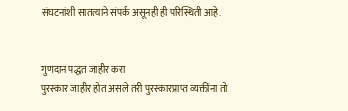संघटनांशी सातत्याने संपर्क असूनही ही परिस्थिती आहे.


गुणदान पद्धत जाहीर करा
पुरस्कार जाहीर होत असले तरी पुरस्कारप्राप्त व्यक्तींना तो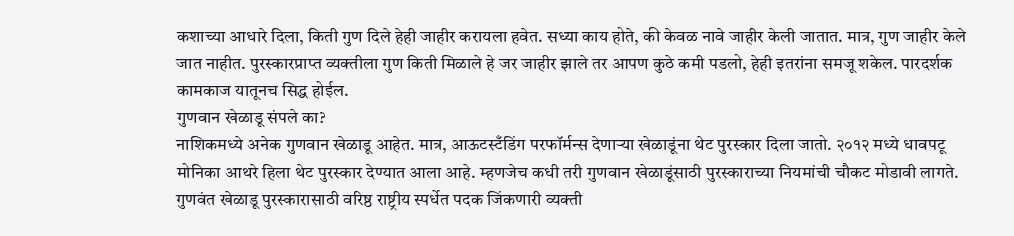कशाच्या आधारे दिला, किती गुण दिले हेही जाहीर करायला हवेत. सध्या काय होते, की केवळ नावे जाहीर केली जातात. मात्र, गुण जाहीर केले जात नाहीत. पुरस्कारप्राप्त व्यक्तीला गुण किती मिळाले हे जर जाहीर झाले तर आपण कुठे कमी पडलो, हेही इतरांना समजू शकेल. पारदर्शक कामकाज यातूनच सिद्ध होईल.
गुणवान खेळाडू संपले का?
नाशिकमध्ये अनेक गुणवान खेळाडू आहेत. मात्र, आऊटस्टँडिंग परफॉर्मन्स देणाऱ्या खेळाडूंना थेट पुरस्कार दिला जातो. २०१२ मध्ये धावपटू मोनिका आथरे हिला थेट पुरस्कार देण्यात आला आहे. म्हणजेच कधी तरी गुणवान खेळाडूंसाठी पुरस्काराच्या नियमांची चौकट मोडावी लागते. गुणवंत खेळाडू पुरस्कारासाठी वरिष्ठ राष्ट्रीय स्पर्धेत पदक जिंकणारी व्यक्ती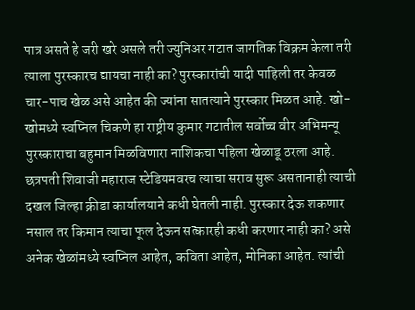पात्र असते हे जरी खरे असले तरी ज्युनिअर गटात जागतिक विक्रम केला तरी त्याला पुरस्कारच द्यायचा नाही का? पुरस्कारांची यादी पाहिली तर केवळ चार-पाच खेळ असे आहेत की ज्यांना सातत्याने पुरस्कार मिळत आहे. खो-खोमध्ये स्वप्निल चिकणे हा राष्ट्रीय कुमार गटातील सर्वोच्च वीर अभिमन्यू पुरस्काराचा बहुमान मिळविणारा नाशिकचा पहिला खेळाडू ठरला आहे. छत्रपती शिवाजी महाराज स्टेडियमवरच त्याचा सराव सुरू असतानाही त्याची दखल जिल्हा क्रीडा कार्यालयाने कधी घेतली नाही. पुरस्कार देऊ शकणार नसाल तर किमान त्याचा फूल देऊन सत्कारही कधी करणार नाही का? असे अनेक खेळांमध्ये स्वप्निल आहेत, कविता आहेत, मोनिका आहेत. त्यांची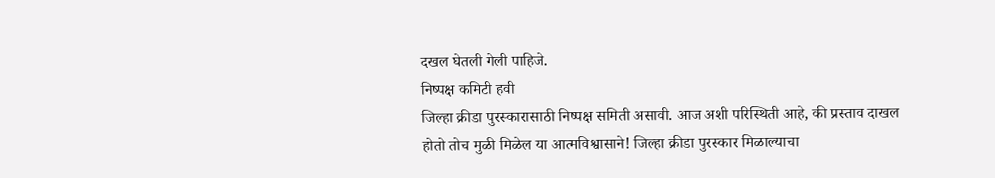दखल घेतली गेली पाहिजे.
निष्पक्ष कमिटी हवी
जिल्हा क्रीडा पुरस्कारासाठी निष्पक्ष समिती असावी. आज अशी परिस्थिती आहे, की प्रस्ताव दाखल होतो तोच मुळी मिळेल या आत्मविश्वासाने! जिल्हा क्रीडा पुरस्कार मिळाल्याचा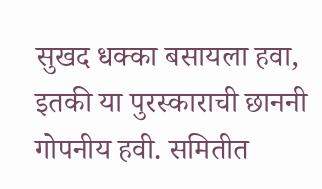सुखद धक्का बसायला हवा, इतकी या पुरस्काराची छाननी गोपनीय हवी. समितीत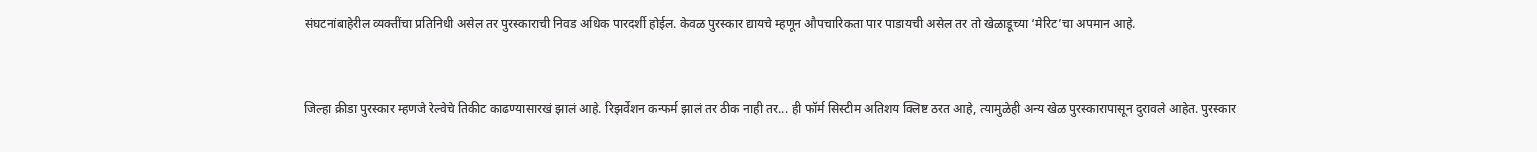संघटनांबाहेरील व्यक्तींचा प्रतिनिधी असेल तर पुरस्काराची निवड अधिक पारदर्शी होईल. केवळ पुरस्कार द्यायचे म्हणून औपचारिकता पार पाडायची असेल तर तो खेळाडूच्या ‘मेरिट’चा अपमान आहे.


जिल्हा क्रीडा पुरस्कार म्हणजे रेल्वेचे तिकीट काढण्यासारखं झालं आहे. रिझर्वेशन कन्फर्म झालं तर ठीक नाही तर... ही फॉर्म सिस्टीम अतिशय क्लिष्ट ठरत आहे, त्यामुळेही अन्य खेळ पुरस्कारापासून दुरावले आहेत. पुरस्कार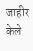जाहीर केले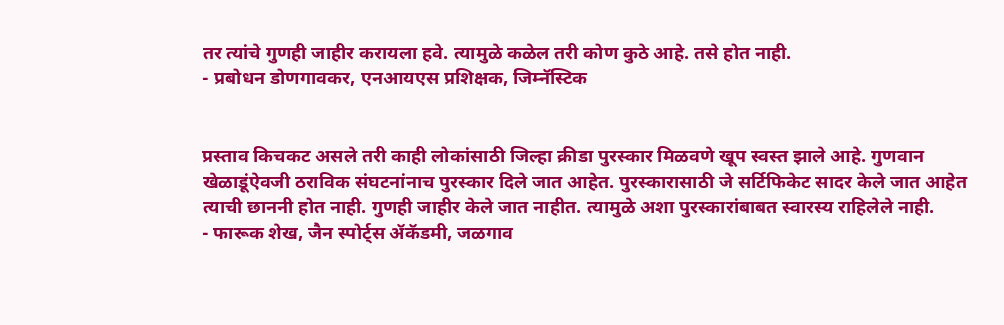तर त्यांचे गुणही जाहीर करायला हवे. त्यामुळे कळेल तरी कोण कुठे आहे. तसे होत नाही.
- प्रबोधन डोणगावकर, एनआयएस प्रशिक्षक, जिम्नॅस्टिक


प्रस्ताव किचकट असले तरी काही लोकांसाठी जिल्हा क्रीडा पुरस्कार मिळवणे खूप स्वस्त झाले आहे. गुणवान खेळाडूंऐवजी ठराविक संघटनांनाच पुरस्कार दिले जात आहेत. पुरस्कारासाठी जे सर्टिफिकेट सादर केले जात आहेत त्याची छाननी होत नाही. गुणही जाहीर केले जात नाहीत. त्यामुळे अशा पुरस्कारांबाबत स्वारस्य राहिलेले नाही.
- फारूक शेख, जैन स्पोर्ट्‍स ॲकॅडमी, जळगाव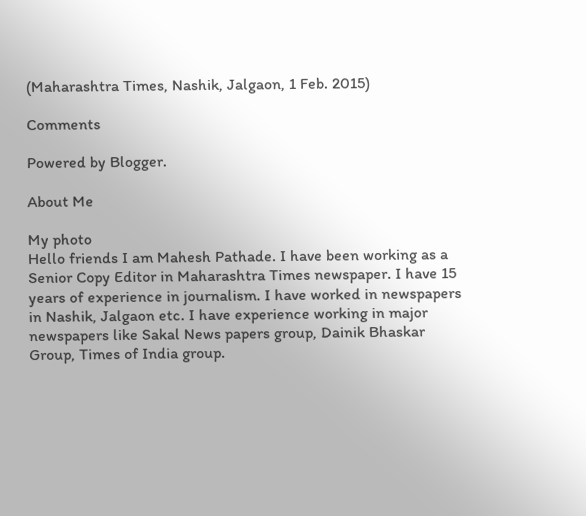(Maharashtra Times, Nashik, Jalgaon, 1 Feb. 2015)

Comments

Powered by Blogger.

About Me

My photo
Hello friends I am Mahesh Pathade. I have been working as a Senior Copy Editor in Maharashtra Times newspaper. I have 15 years of experience in journalism. I have worked in newspapers in Nashik, Jalgaon etc. I have experience working in major newspapers like Sakal News papers group, Dainik Bhaskar Group, Times of India group.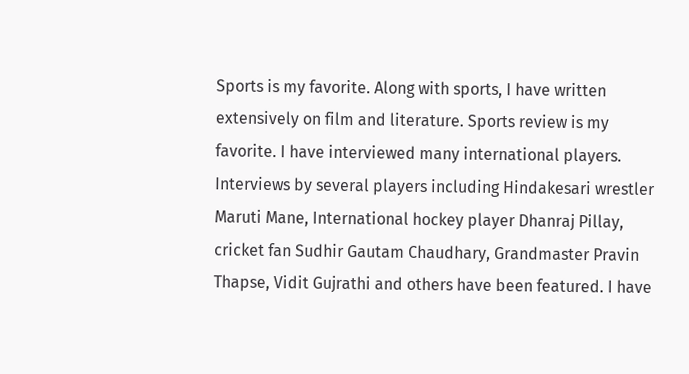Sports is my favorite. Along with sports, I have written extensively on film and literature. Sports review is my favorite. I have interviewed many international players. Interviews by several players including Hindakesari wrestler Maruti Mane, International hockey player Dhanraj Pillay, cricket fan Sudhir Gautam Chaudhary, Grandmaster Pravin Thapse, Vidit Gujrathi and others have been featured. I have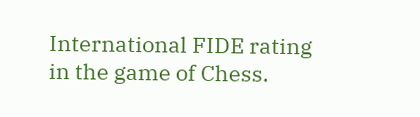International FIDE rating in the game of Chess.